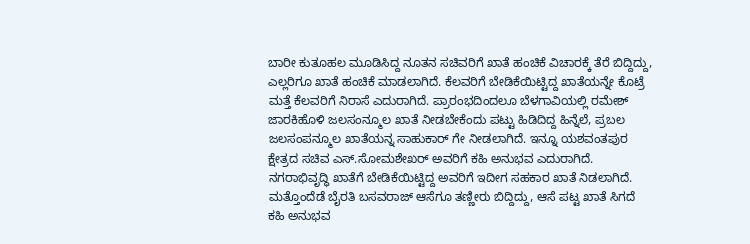ಬಾರೀ ಕುತೂಹಲ ಮೂಡಿಸಿದ್ದ ನೂತನ ಸಚಿವರಿಗೆ ಖಾತೆ ಹಂಚಿಕೆ ವಿಚಾರಕ್ಕೆ ತೆರೆ ಬಿದ್ದಿದ್ದು, ಎಲ್ಲರಿಗೂ ಖಾತೆ ಹಂಚಿಕೆ ಮಾಡಲಾಗಿದೆ. ಕೆಲವರಿಗೆ ಬೇಡಿಕೆಯಿಟ್ಟಿದ್ದ ಖಾತೆಯನ್ನೇ ಕೊಟ್ರೆ ಮತ್ತೆ ಕೆಲವರಿಗೆ ನಿರಾಸೆ ಎದುರಾಗಿದೆ. ಪ್ರಾರಂಭದಿಂದಲೂ ಬೆಳಗಾವಿಯಲ್ಲಿ ರಮೇಶ್ ಜಾರಕಿಹೊಳಿ ಜಲಸಂನ್ಮೂಲ ಖಾತೆ ನೀಡಬೇಕೆಂದು ಪಟ್ಟು ಹಿಡಿದಿದ್ದ ಹಿನ್ನೆಲೆ, ಪ್ರಬಲ ಜಲಸಂಪನ್ಮೂಲ ಖಾತೆಯನ್ನ ಸಾಹುಕಾರ್ ಗೇ ನೀಡಲಾಗಿದೆ. ಇನ್ನೂ ಯಶವಂತಪುರ ಕ್ಷೇತ್ರದ ಸಚಿವ ಎಸ್.ಸೋಮಶೇಖರ್ ಅವರಿಗೆ ಕಹಿ ಅನುಭವ ಎದುರಾಗಿದೆ. ನಗರಾಭಿವೃದ್ಧಿ ಖಾತೆಗೆ ಬೇಡಿಕೆಯಿಟ್ಟಿದ್ದ ಅವರಿಗೆ ಇದೀಗ ಸಹಕಾರ ಖಾತೆ ನಿಡಲಾಗಿದೆ. ಮತ್ತೊಂದೆಡೆ ಬೈರತಿ ಬಸವರಾಜ್ ಆಸೆಗೂ ತಣ್ಣೀರು ಬಿದ್ದಿದ್ದು, ಆಸೆ ಪಟ್ಟ ಖಾತೆ ಸಿಗದೆ ಕಹಿ ಅನುಭವ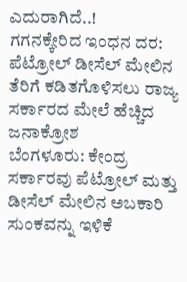ಎದುರಾಗಿದೆ..!
ಗಗನಕ್ಕೇರಿದ ಇಂಧನ ದರ: ಪೆಟ್ರೋಲ್ ಡೀಸೆಲ್ ಮೇಲಿನ ತೆರಿಗೆ ಕಡಿತಗೊಳಿಸಲು ರಾಜ್ಯ ಸರ್ಕಾರದ ಮೇಲೆ ಹೆಚ್ಚಿದ ಜನಾಕ್ರೋಶ
ಬೆಂಗಳೂರು: ಕೇಂದ್ರ ಸರ್ಕಾರವು ಪೆಟ್ರೋಲ್ ಮತ್ತು ಡೀಸೆಲ್ ಮೇಲಿನ ಅಬಕಾರಿ ಸುಂಕವನ್ನು ಇಳಿಕೆ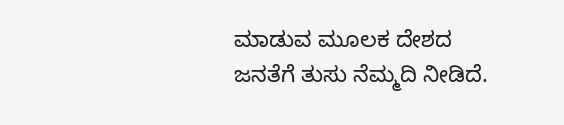ಮಾಡುವ ಮೂಲಕ ದೇಶದ ಜನತೆಗೆ ತುಸು ನೆಮ್ಮದಿ ನೀಡಿದೆ.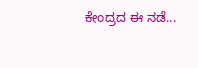ಕೇಂದ್ರದ ಈ ನಡೆ...